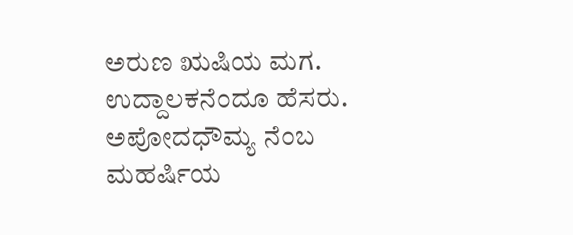ಅರುಣ ಋಷಿಯ ಮಗ. ಉದ್ದಾಲಕನೆಂದೂ ಹೆಸರು. ಅಪೋದಧೌಮ್ಯ ನೆಂಬ ಮಹರ್ಷಿಯ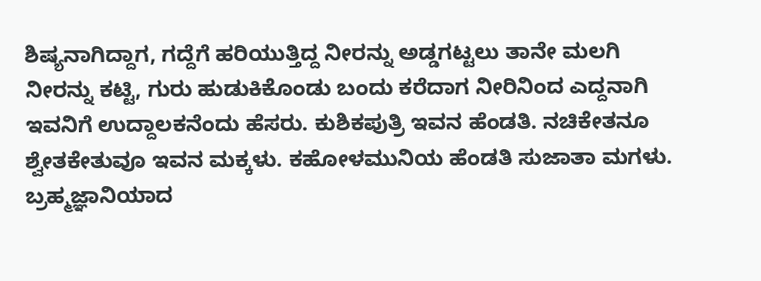ಶಿಷ್ಯನಾಗಿದ್ದಾಗ, ಗದ್ದೆಗೆ ಹರಿಯುತ್ತಿದ್ದ ನೀರನ್ನು ಅಡ್ಡಗಟ್ಟಲು ತಾನೇ ಮಲಗಿ ನೀರನ್ನು ಕಟ್ಟಿ, ಗುರು ಹುಡುಕಿಕೊಂಡು ಬಂದು ಕರೆದಾಗ ನೀರಿನಿಂದ ಎದ್ದನಾಗಿ ಇವನಿಗೆ ಉದ್ದಾಲಕನೆಂದು ಹೆಸರು. ಕುಶಿಕಪುತ್ರಿ ಇವನ ಹೆಂಡತಿ. ನಚಿಕೇತನೂ ಶ್ವೇತಕೇತುವೂ ಇವನ ಮಕ್ಕಳು. ಕಹೋಳಮುನಿಯ ಹೆಂಡತಿ ಸುಜಾತಾ ಮಗಳು. ಬ್ರಹ್ಮಜ್ಞಾನಿಯಾದ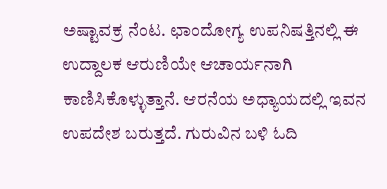ಅಷ್ಟಾವಕ್ರ ನೆಂಟ. ಛಾಂದೋಗ್ಯ ಉಪನಿಷತ್ತಿನಲ್ಲಿ ಈ ಉದ್ದಾಲಕ ಆರುಣಿಯೇ ಆಚಾರ್ಯನಾಗಿ ಕಾಣಿಸಿಕೊಳ್ಳುತ್ತಾನೆ. ಆರನೆಯ ಅಧ್ಯಾಯದಲ್ಲಿ ಇವನ ಉಪದೇಶ ಬರುತ್ತದೆ. ಗುರುವಿನ ಬಳಿ ಓದಿ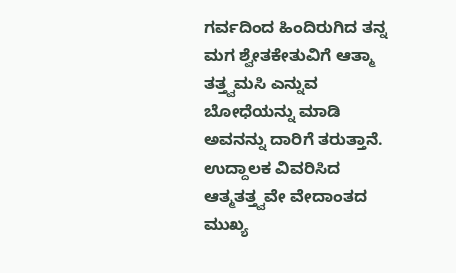ಗರ್ವದಿಂದ ಹಿಂದಿರುಗಿದ ತನ್ನ ಮಗ ಶ್ವೇತಕೇತುವಿಗೆ ಆತ್ಮಾ ತತ್ತ್ವಮಸಿ ಎನ್ನುವ ಬೋಧೆಯನ್ನು ಮಾಡಿ ಅವನನ್ನು ದಾರಿಗೆ ತರುತ್ತಾನೆ. ಉದ್ದಾಲಕ ವಿವರಿಸಿದ ಆತ್ಮತತ್ತ್ವವೇ ವೇದಾಂತದ ಮುಖ್ಯ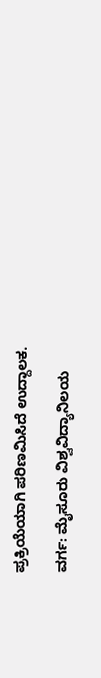ಪ್ರಕ್ರಿಯೆಯಾಗಿ ಪರಿಣಮಿಸಿದೆ ಉದ್ದಾಲಕ.

ವರ್ಗ: ಮೈಸೂರು ವಿಶ್ವವಿದ್ಯಾನಿಲಯ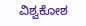ವಿಶ್ವಕೋಶ